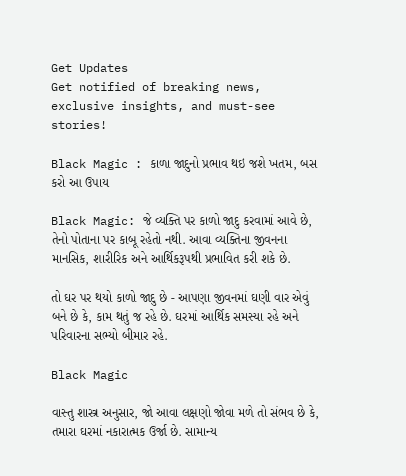Get Updates
Get notified of breaking news, exclusive insights, and must-see stories!

Black Magic : કાળા જાદુનો પ્રભાવ થઇ જશે ખતમ, બસ કરો આ ઉપાય

Black Magic: જે વ્યક્તિ પર કાળો જાદુ કરવામાં આવે છે, તેનો પોતાના પર કાબૂ રહેતો નથી. આવા વ્યક્તિના જીવનના માનસિક, શારીરિક અને આર્થિકરૂપથી પ્રભાવિત કરી શકે છે.

તો ઘર પર થયો કાળો જાદુ છે - આપણા જીવનમાં ઘણી વાર એવું બને છે કે, કામ થતું જ રહે છે. ઘરમાં આર્થિક સમસ્યા રહે અને પરિવારના સભ્યો બીમાર રહે.

Black Magic

વાસ્તુ શાસ્ત્ર અનુસાર, જો આવા લક્ષણો જોવા મળે તો સંભવ છે કે, તમારા ઘરમાં નકારાત્મક ઉર્જા છે. સામાન્ય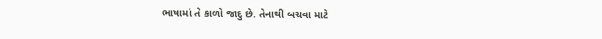ભાષામાં તે કાળો જાદુ છે. તેનાથી બચવા માટે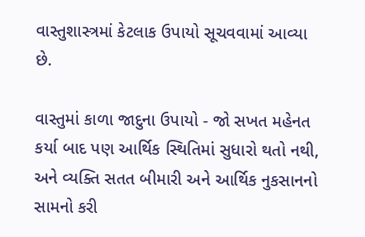વાસ્તુશાસ્ત્રમાં કેટલાક ઉપાયો સૂચવવામાં આવ્યા છે.

વાસ્તુમાં કાળા જાદુના ઉપાયો - જો સખત મહેનત કર્યા બાદ પણ આર્થિક સ્થિતિમાં સુધારો થતો નથી, અને વ્યક્તિ સતત બીમારી અને આર્થિક નુકસાનનો સામનો કરી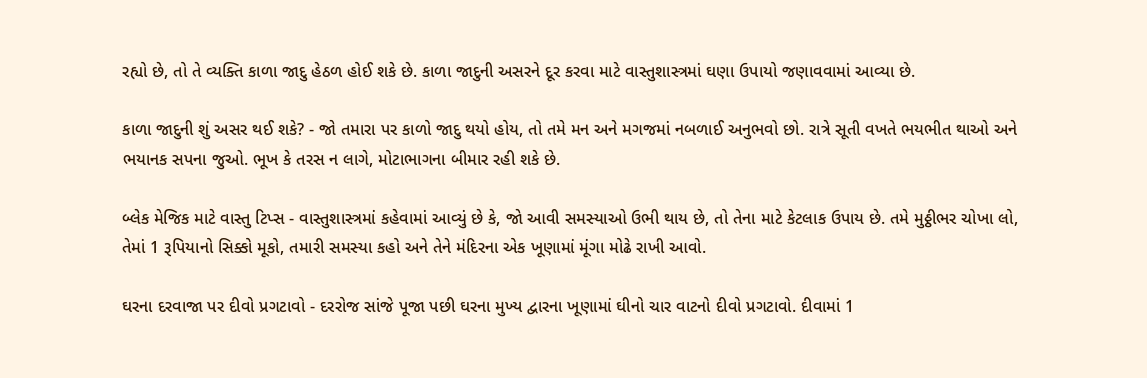રહ્યો છે, તો તે વ્યક્તિ કાળા જાદુ હેઠળ હોઈ શકે છે. કાળા જાદુની અસરને દૂર કરવા માટે વાસ્તુશાસ્ત્રમાં ઘણા ઉપાયો જણાવવામાં આવ્યા છે.

કાળા જાદુની શું અસર થઈ શકે? - જો તમારા પર કાળો જાદુ થયો હોય, તો તમે મન અને મગજમાં નબળાઈ અનુભવો છો. રાત્રે સૂતી વખતે ભયભીત થાઓ અને ભયાનક સપના જુઓ. ભૂખ કે તરસ ન લાગે, મોટાભાગના બીમાર રહી શકે છે.

બ્લેક મેજિક માટે વાસ્તુ ટિપ્સ - વાસ્તુશાસ્ત્રમાં કહેવામાં આવ્યું છે કે, જો આવી સમસ્યાઓ ઉભી થાય છે, તો તેના માટે કેટલાક ઉપાય છે. તમે મુઠ્ઠીભર ચોખા લો, તેમાં 1 રૂપિયાનો સિક્કો મૂકો, તમારી સમસ્યા કહો અને તેને મંદિરના એક ખૂણામાં મૂંગા મોઢે રાખી આવો.

ઘરના દરવાજા પર દીવો પ્રગટાવો - દરરોજ સાંજે પૂજા પછી ઘરના મુખ્ય દ્વારના ખૂણામાં ઘીનો ચાર વાટનો દીવો પ્રગટાવો. દીવામાં 1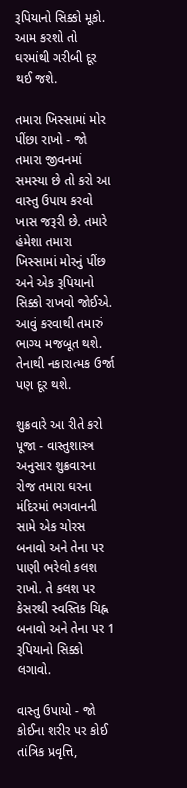રૂપિયાનો સિક્કો મૂકો. આમ કરશો તો ઘરમાંથી ગરીબી દૂર થઈ જશે.

તમારા ખિસ્સામાં મોર પીંછા રાખો - જો તમારા જીવનમાં સમસ્યા છે તો કરો આ વાસ્તુ ઉપાય કરવો ખાસ જરૂરી છે. તમારે હંમેશા તમારા ખિસ્સામાં મોરનું પીંછ અને એક રૂપિયાનો સિક્કો રાખવો જોઈએ. આવું કરવાથી તમારું ભાગ્ય મજબૂત થશે. તેનાથી નકારાત્મક ઉર્જા પણ દૂર થશે.

શુક્રવારે આ રીતે કરો પૂજા - વાસ્તુશાસ્ત્ર અનુસાર શુક્રવારના રોજ તમારા ઘરના મંદિરમાં ભગવાનની સામે એક ચોરસ બનાવો અને તેના પર પાણી ભરેલો કલશ રાખો. તે કલશ પર કેસરથી સ્વસ્તિક ચિહ્ન બનાવો અને તેના પર 1 રૂપિયાનો સિક્કો લગાવો.

વાસ્તુ ઉપાયો - જો કોઈના શરીર પર કોઈ તાંત્રિક પ્રવૃત્તિ,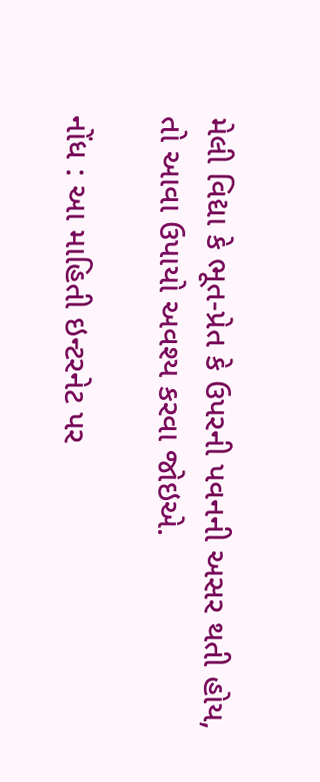મેલી વિદ્યા કે ભૂત-પ્રેત કે ઉપરની પવનની અસર થતી હોય, તો આવા ઉપાયો અવશ્ય કરવા જોઇએ.

નોંધ : આ માહિતી ઇન્ટરનેટ પર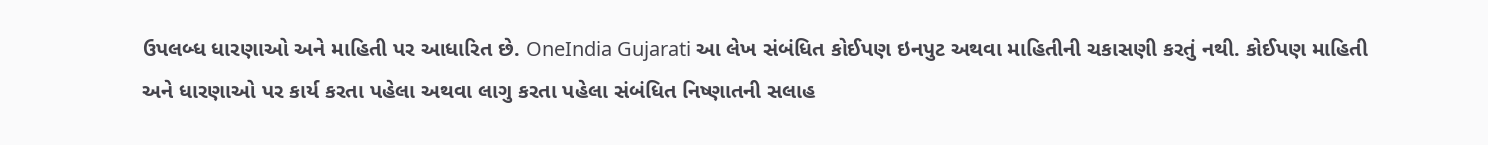ઉપલબ્ધ ધારણાઓ અને માહિતી પર આધારિત છે. OneIndia Gujarati આ લેખ સંબંધિત કોઈપણ ઇનપુટ અથવા માહિતીની ચકાસણી કરતું નથી. કોઈપણ માહિતી અને ધારણાઓ પર કાર્ય કરતા પહેલા અથવા લાગુ કરતા પહેલા સંબંધિત નિષ્ણાતની સલાહ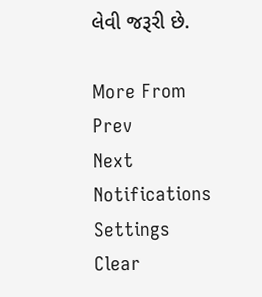લેવી જરૂરી છે.

More From
Prev
Next
Notifications
Settings
Clear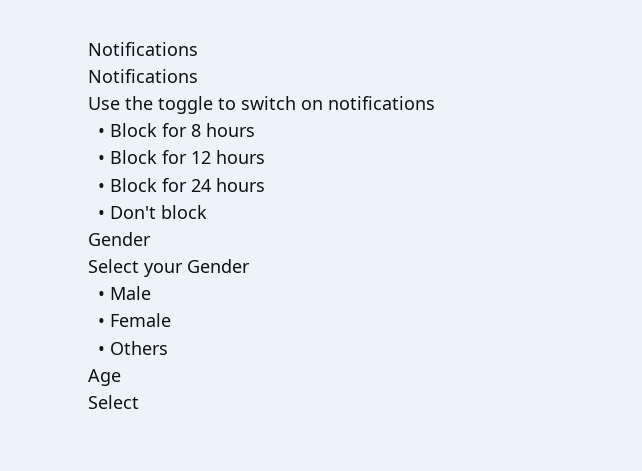Notifications
Notifications
Use the toggle to switch on notifications
  • Block for 8 hours
  • Block for 12 hours
  • Block for 24 hours
  • Don't block
Gender
Select your Gender
  • Male
  • Female
  • Others
Age
Select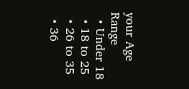your Age Range
  • Under 18
  • 18 to 25
  • 26 to 35
  • 36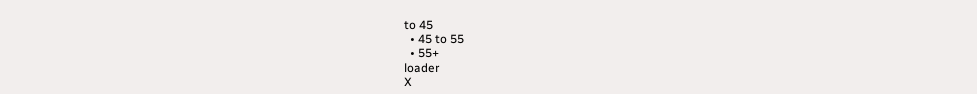to 45
  • 45 to 55
  • 55+
loader
X